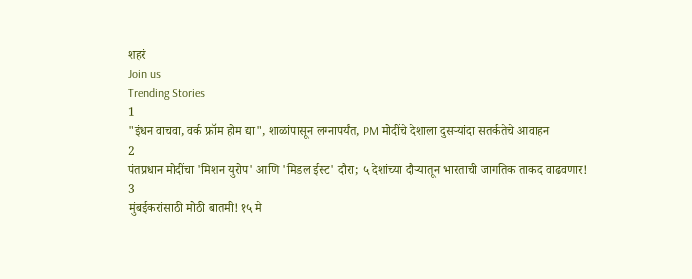शहरं
Join us
Trending Stories
1
"इंधन वाचवा, वर्क फ्रॉम होम द्या", शाळांपासून लग्नापर्यंत, PM मोदींचे देशाला दुसऱ्यांदा सतर्कतेचे आवाहन
2
पंतप्रधान मोदींचा 'मिशन युरोप' आणि 'मिडल ईस्ट' दौरा; ५ देशांच्या दौऱ्यातून भारताची जागतिक ताकद वाढवणार!
3
मुंबईकरांसाठी मोठी बातमी! १५ मे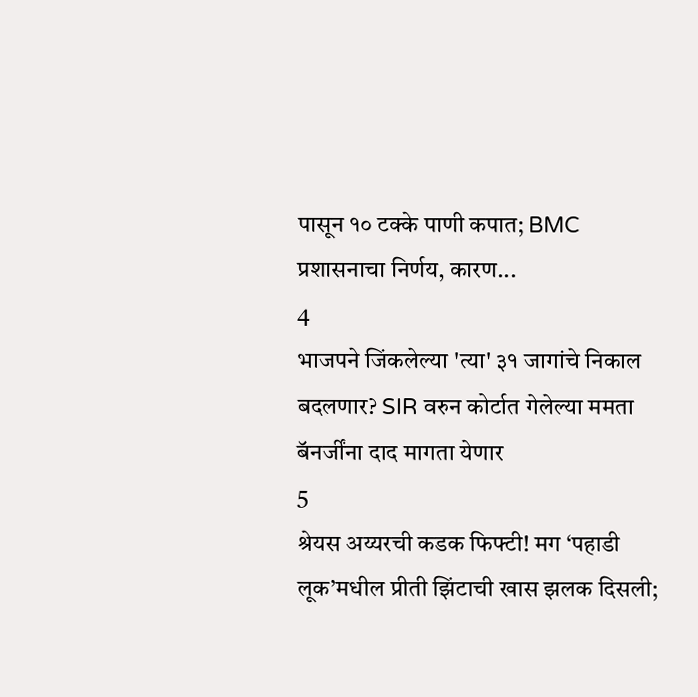पासून १० टक्के पाणी कपात; BMC प्रशासनाचा निर्णय, कारण...
4
भाजपने जिंकलेल्या 'त्या' ३१ जागांचे निकाल बदलणार? SIR वरुन कोर्टात गेलेल्या ममता बॅनर्जींना दाद मागता येणार
5
श्रेयस अय्यरची कडक फिफ्टी! मग ‘पहाडी लूक’मधील प्रीती झिंटाची खास झलक दिसली;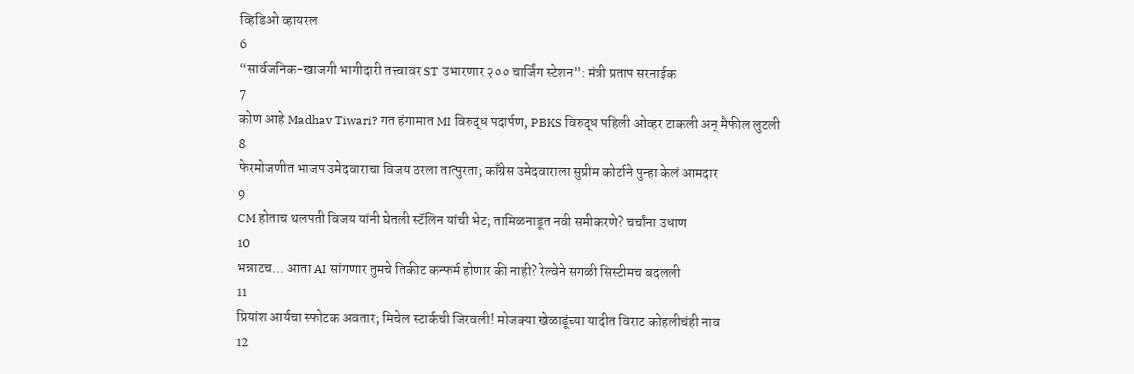व्हिडिओ व्हायरल
6
“सार्वजनिक-खाजगी भागीदारी तत्त्वावर ST उभारणार २०० चार्जिंग स्टेशन”: मंत्री प्रताप सरनाईक
7
कोण आहे Madhav Tiwari? गत हंगामात MI विरुद्ध पदार्पण, PBKS विरुद्ध पहिली ओव्हर टाकली अन् मैफील लुटली
8
फेरमोजणीत भाजप उमेदवाराचा विजय ठरला तात्पुरता; काँग्रेस उमेदवाराला सुप्रीम कोर्टाने पुन्हा केलं आमदार
9
CM होताच थलपती विजय यांनी घेतली स्टॅलिन यांची भेट; तामिळनाडूत नवी समीकरणे? चर्चांना उधाण
10
भन्नाटच... आता AI सांगणार तुमचे तिकीट कन्फर्म होणार की नाही? रेल्वेने सगळी सिस्टीमच बदलली
11
प्रियांश आर्यचा स्फोटक अवतार; मिचेल स्टार्कची जिरवली! मोजक्या खेळाडूंच्या यादीत विराट कोहलीचंही नाव
12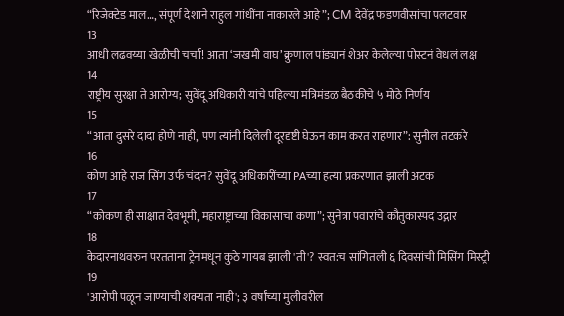“रिजेक्टेड माल…, संपूर्ण देशाने राहुल गांधींना नाकारले आहे”; CM देवेंद्र फडणवीसांचा पलटवार
13
आधी लढवय्या खेळीची चर्चा! आता ‘जखमी वाघ’ क्रुणाल पांड्यानं शेअर केलेल्या पोस्टनं वेधलं लक्ष
14
राष्ट्रीय सुरक्षा ते आरोग्य; सुवेंदू अधिकारी यांचे पहिल्या मंत्रिमंडळ बैठकीचे ५ मोठे निर्णय
15
“आता दुसरे दादा होणे नाही, पण त्यांनी दिलेली दूरदृष्टी घेऊन काम करत राहणार”: सुनील तटकरे
16
कोण आहे राज सिंग उर्फ चंदन? सुवेंदू अधिकारींच्या PAच्या हत्या प्रकरणात झाली अटक
17
“कोकण ही साक्षात देवभूमी, महाराष्ट्राच्या विकासाचा कणा”; सुनेत्रा पवारांचे कौतुकास्पद उद्गार
18
केदारनाथवरुन परतताना ट्रेनमधून कुठे गायब झाली 'ती'? स्वत:च सांगितली ६ दिवसांची मिसिंग मिस्ट्री
19
'आरोपी पळून जाण्याची शक्यता नाही'; ३ वर्षांच्या मुलीवरील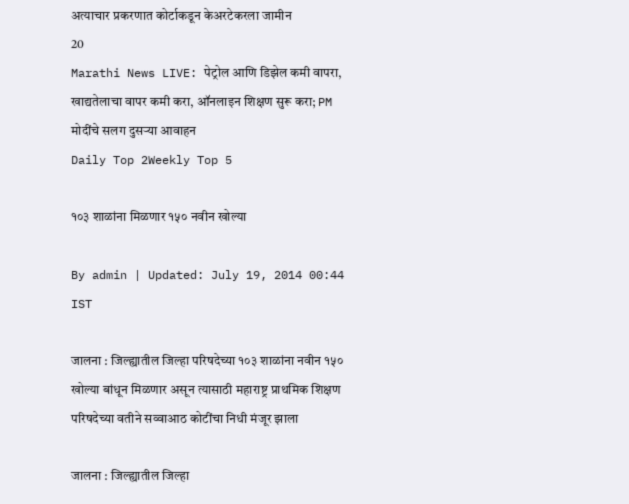अत्याचार प्रकरणात कोर्टाकडून केअरटेकरला जामीन
20
Marathi News LIVE: पेट्रोल आणि डिझेल कमी वापरा, खाद्यतेलाचा वापर कमी करा, ऑनलाइन शिक्षण सुरू करा; PM मोदींचे सलग दुसऱ्या आवाहन
Daily Top 2Weekly Top 5

१०३ शाळांना मिळणार १५० नवीन खोल्या

By admin | Updated: July 19, 2014 00:44 IST

जालना : जिल्ह्यातील जिल्हा परिषदेच्या १०३ शाळांना नवीन १५० खोल्या बांधून मिळणार असून त्यासाठी महाराष्ट्र प्राथमिक शिक्षण परिषदेच्या वतीने सव्वाआठ कोटींचा निधी मंजूर झाला

जालना : जिल्ह्यातील जिल्हा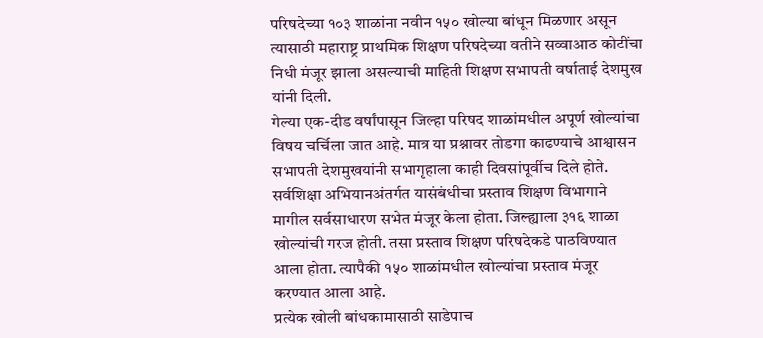परिषदेच्या १०३ शाळांना नवीन १५० खोल्या बांधून मिळणार असून त्यासाठी महाराष्ट्र प्राथमिक शिक्षण परिषदेच्या वतीने सव्वाआठ कोटींचा निधी मंजूर झाला असल्याची माहिती शिक्षण सभापती वर्षाताई देशमुख यांनी दिली.
गेल्या एक-दीड वर्षांपासून जिल्हा परिषद शाळांमधील अपूर्ण खोल्यांचा विषय चर्चिला जात आहे. मात्र या प्रश्नावर तोडगा काढण्याचे आश्वासन सभापती देशमुखयांनी सभागृहाला काही दिवसांपूर्वीच दिले होते.
सर्वशिक्षा अभियानअंतर्गत यासंबंधीचा प्रस्ताव शिक्षण विभागाने मागील सर्वसाधारण सभेत मंजूर केला होता. जिल्ह्याला ३१६ शाळा खोल्यांची गरज होती. तसा प्रस्ताव शिक्षण परिषदेकडे पाठविण्यात आला होता. त्यापैकी १५० शाळांमधील खोल्यांचा प्रस्ताव मंजूर करण्यात आला आहे.
प्रत्येक खोली बांधकामासाठी साडेपाच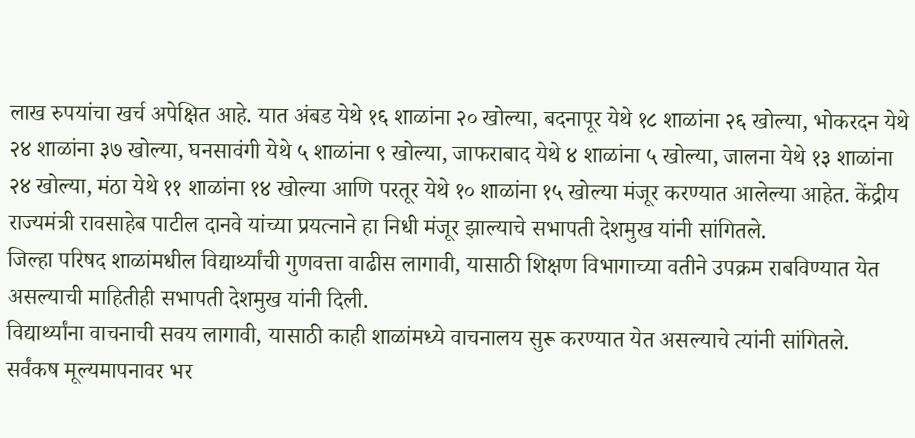लाख रुपयांचा खर्च अपेक्षित आहे. यात अंबड येथे १६ शाळांना २० खोल्या, बदनापूर येथे १८ शाळांना २६ खोल्या, भोकरदन येथे २४ शाळांना ३७ खोल्या, घनसावंगी येथे ५ शाळांना ९ खोल्या, जाफराबाद येथे ४ शाळांना ५ खोल्या, जालना येथे १३ शाळांना २४ खोल्या, मंठा येथे ११ शाळांना १४ खोल्या आणि परतूर येथे १० शाळांना १५ खोल्या मंजूर करण्यात आलेल्या आहेत. केंद्रीय राज्यमंत्री रावसाहेब पाटील दानवे यांच्या प्रयत्नाने हा निधी मंजूर झाल्याचे सभापती देशमुख यांनी सांगितले.
जिल्हा परिषद शाळांमधील विद्यार्थ्यांची गुणवत्ता वाढीस लागावी, यासाठी शिक्षण विभागाच्या वतीने उपक्रम राबविण्यात येत असल्याची माहितीही सभापती देशमुख यांनी दिली.
विद्यार्थ्यांना वाचनाची सवय लागावी, यासाठी काही शाळांमध्ये वाचनालय सुरू करण्यात येत असल्याचे त्यांनी सांगितले. सर्वंकष मूल्यमापनावर भर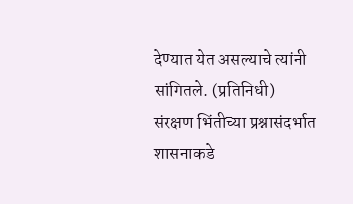देण्यात येत असल्याचे त्यांनी सांगितले. (प्रतिनिधी)
संरक्षण भिंतीच्या प्रश्नासंदर्भात शासनाकडे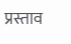प्रस्ताव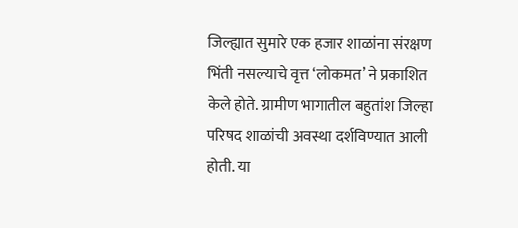जिल्ह्यात सुमारे एक हजार शाळांना संरक्षण भिंती नसल्याचे वृत्त ‘लोकमत’ ने प्रकाशित केले होते. ग्रामीण भागातील बहुतांश जिल्हा परिषद शाळांची अवस्था दर्शविण्यात आली होती. या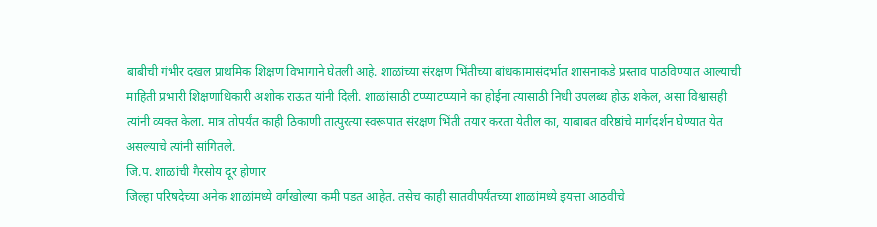बाबीची गंभीर दखल प्राथमिक शिक्षण विभागाने घेतली आहे. शाळांच्या संरक्षण भिंतीच्या बांधकामासंदर्भात शासनाकडे प्रस्ताव पाठविण्यात आल्याची माहिती प्रभारी शिक्षणाधिकारी अशोक राऊत यांनी दिली. शाळांसाठी टप्प्याटप्प्याने का होईना त्यासाठी निधी उपलब्ध होऊ शकेल, असा विश्वासही त्यांनी व्यक्त केला. मात्र तोपर्यंत काही ठिकाणी तात्पुरत्या स्वरूपात संरक्षण भिंती तयार करता येतील का, याबाबत वरिष्ठांचे मार्गदर्शन घेण्यात येत असल्याचे त्यांनी सांगितले.
जि.प. शाळांची गैरसोय दूर होणार
जिल्हा परिषदेच्या अनेक शाळांमध्ये वर्गखोल्या कमी पडत आहेत. तसेच काही सातवीपर्यंतच्या शाळांमध्ये इयत्ता आठवीचे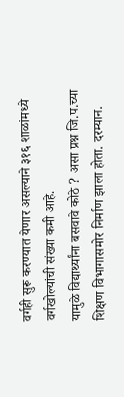वर्गही सुरू करण्यात येणार असल्याने ३१६ शाळांमध्ये वर्गखोल्यांची संख्या कमी आहे.
यामुळे विद्यार्थ्यांना बसवावे कोठे ? असा प्रश्न जि.प.च्या शिक्षण विभागासमोर निर्माण झाला होता. दरम्यान.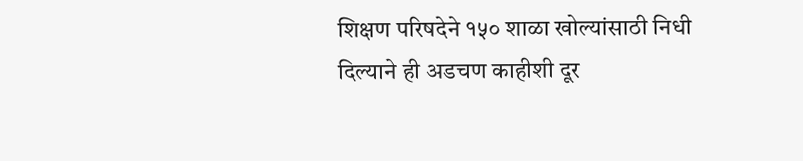शिक्षण परिषदेने १५० शाळा खोल्यांसाठी निधी दिल्याने ही अडचण काहीशी दूर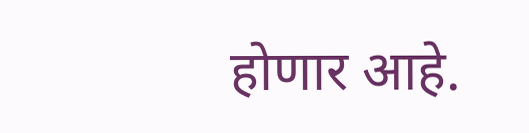होणार आहे.